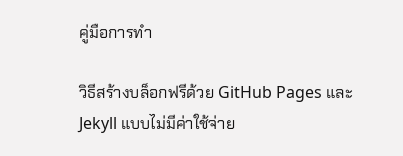คู่มือการทำ

วิธีสร้างบล็อกฟรีด้วย GitHub Pages และ Jekyll แบบไม่มีค่าใช้จ่าย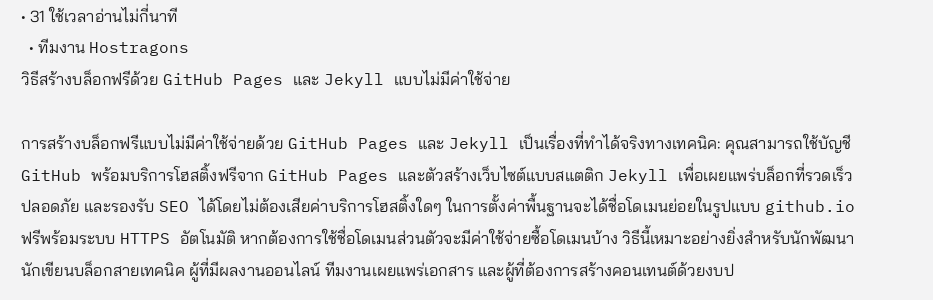• 31 ใช้เวลาอ่านไม่กี่นาที
  • ทีมงาน Hostragons
วิธีสร้างบล็อกฟรีด้วย GitHub Pages และ Jekyll แบบไม่มีค่าใช้จ่าย

การสร้างบล็อกฟรีแบบไม่มีค่าใช้จ่ายด้วย GitHub Pages และ Jekyll เป็นเรื่องที่ทำได้จริงทางเทคนิค: คุณสามารถใช้บัญชี GitHub พร้อมบริการโฮสติ้งฟรีจาก GitHub Pages และตัวสร้างเว็บไซต์แบบสแตติก Jekyll เพื่อเผยแพร่บล็อกที่รวดเร็ว ปลอดภัย และรองรับ SEO ได้โดยไม่ต้องเสียค่าบริการโฮสติ้งใดๆ ในการตั้งค่าพื้นฐานจะได้ชื่อโดเมนย่อยในรูปแบบ github.io ฟรีพร้อมระบบ HTTPS อัตโนมัติ หากต้องการใช้ชื่อโดเมนส่วนตัวจะมีค่าใช้จ่ายซื้อโดเมนบ้าง วิธีนี้เหมาะอย่างยิ่งสำหรับนักพัฒนา นักเขียนบล็อกสายเทคนิค ผู้ที่มีผลงานออนไลน์ ทีมงานเผยแพร่เอกสาร และผู้ที่ต้องการสร้างคอนเทนต์ด้วยงบป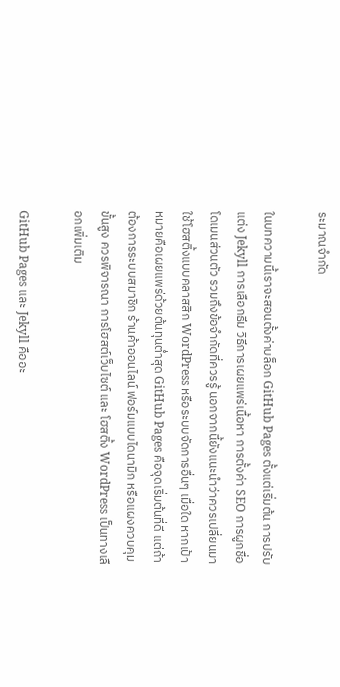ระมาณจำกัด

ในบทความนี้เราจะสอนตั้งค่าบล็อก GitHub Pages ตั้งแต่เริ่มต้น การปรับแต่ง Jekyll การเลือกธีม วิธีการเผยแพร่เนื้อหา การตั้งค่า SEO การผูกชื่อโดเมนส่วนตัว รวมถึงข้อจำกัดที่ควรรู้ นอกจากนี้ยังแนะนำว่าควรเปลี่ยนมาใช้โฮสติ้งแบบคลาสสิก WordPress หรือระบบจัดการอื่นๆ เมื่อใด หากเป้าหมายคือเผยแพร่ด้วยต้นทุนต่ำสุด GitHub Pages คือจุดเริ่มต้นที่ดี แต่ถ้าต้องการระบบสมาชิก ร้านค้าออนไลน์ ฟอร์มแบบไดนามิก หรือแผงควบคุมขั้นสูง ควรพิจารณา การโฮสต์เว็บไซต์ และ โฮสติ้ง WordPress เป็นทางเลือกเพิ่มเติม

GitHub Pages และ Jekyll คืออะ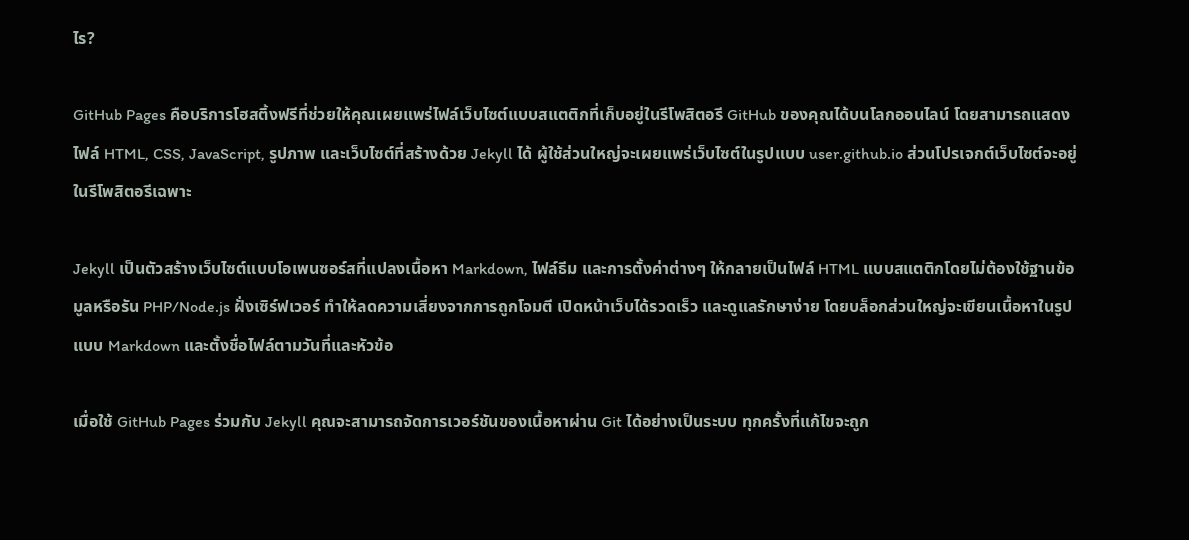ไร?

GitHub Pages คือบริการโฮสติ้งฟรีที่ช่วยให้คุณเผยแพร่ไฟล์เว็บไซต์แบบสแตติกที่เก็บอยู่ในรีโพสิตอรี GitHub ของคุณได้บนโลกออนไลน์ โดยสามารถแสดงไฟล์ HTML, CSS, JavaScript, รูปภาพ และเว็บไซต์ที่สร้างด้วย Jekyll ได้ ผู้ใช้ส่วนใหญ่จะเผยแพร่เว็บไซต์ในรูปแบบ user.github.io ส่วนโปรเจกต์เว็บไซต์จะอยู่ในรีโพสิตอรีเฉพาะ

Jekyll เป็นตัวสร้างเว็บไซต์แบบโอเพนซอร์สที่แปลงเนื้อหา Markdown, ไฟล์ธีม และการตั้งค่าต่างๆ ให้กลายเป็นไฟล์ HTML แบบสแตติกโดยไม่ต้องใช้ฐานข้อมูลหรือรัน PHP/Node.js ฝั่งเซิร์ฟเวอร์ ทำให้ลดความเสี่ยงจากการถูกโจมตี เปิดหน้าเว็บได้รวดเร็ว และดูแลรักษาง่าย โดยบล็อกส่วนใหญ่จะเขียนเนื้อหาในรูปแบบ Markdown และตั้งชื่อไฟล์ตามวันที่และหัวข้อ

เมื่อใช้ GitHub Pages ร่วมกับ Jekyll คุณจะสามารถจัดการเวอร์ชันของเนื้อหาผ่าน Git ได้อย่างเป็นระบบ ทุกครั้งที่แก้ไขจะถูก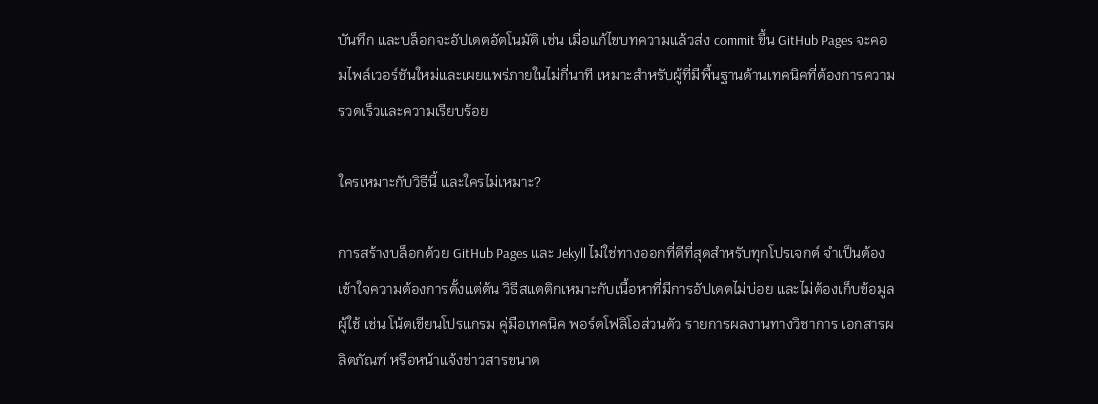บันทึก และบล็อกจะอัปเดตอัตโนมัติ เช่น เมื่อแก้ไขบทความแล้วส่ง commit ขึ้น GitHub Pages จะคอมไพล์เวอร์ชันใหม่และเผยแพร่ภายในไม่กี่นาที เหมาะสำหรับผู้ที่มีพื้นฐานด้านเทคนิคที่ต้องการความรวดเร็วและความเรียบร้อย

ใครเหมาะกับวิธีนี้ และใครไม่เหมาะ?

การสร้างบล็อกด้วย GitHub Pages และ Jekyll ไม่ใช่ทางออกที่ดีที่สุดสำหรับทุกโปรเจกต์ จำเป็นต้องเข้าใจความต้องการตั้งแต่ต้น วิธีสแตติกเหมาะกับเนื้อหาที่มีการอัปเดตไม่บ่อย และไม่ต้องเก็บข้อมูลผู้ใช้ เช่น โน้ตเขียนโปรแกรม คู่มือเทคนิค พอร์ตโฟลิโอส่วนตัว รายการผลงานทางวิชาการ เอกสารผลิตภัณฑ์ หรือหน้าแจ้งข่าวสารขนาด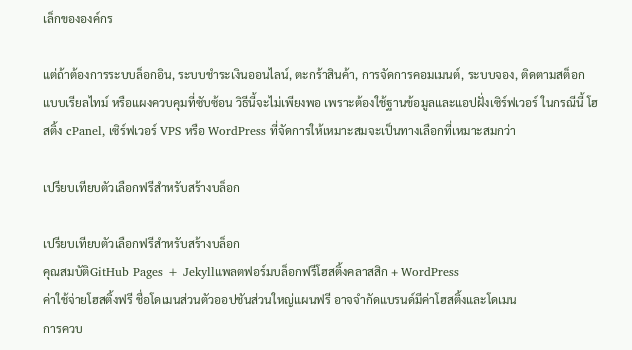เล็กขององค์กร

แต่ถ้าต้องการระบบล็อกอิน, ระบบชำระเงินออนไลน์, ตะกร้าสินค้า, การจัดการคอมเมนต์, ระบบจอง, ติดตามสต็อกแบบเรียลไทม์ หรือแผงควบคุมที่ซับซ้อน วิธีนี้จะไม่เพียงพอ เพราะต้องใช้ฐานข้อมูลและแอปฝั่งเซิร์ฟเวอร์ ในกรณีนี้ โฮสติ้ง cPanel, เซิร์ฟเวอร์ VPS หรือ WordPress ที่จัดการให้เหมาะสมจะเป็นทางเลือกที่เหมาะสมกว่า

เปรียบเทียบตัวเลือกฟรีสำหรับสร้างบล็อก

เปรียบเทียบตัวเลือกฟรีสำหรับสร้างบล็อก
คุณสมบัติGitHub Pages + Jekyllแพลตฟอร์มบล็อกฟรีโฮสติ้งคลาสสิก + WordPress
ค่าใช้จ่ายโฮสติ้งฟรี ชื่อโดเมนส่วนตัวออปชันส่วนใหญ่แผนฟรี อาจจำกัดแบรนด์มีค่าโฮสติ้งและโดเมน
การควบ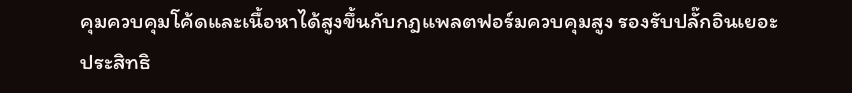คุมควบคุมโค้ดและเนื้อหาได้สูงขึ้นกับกฎแพลตฟอร์มควบคุมสูง รองรับปลั๊กอินเยอะ
ประสิทธิ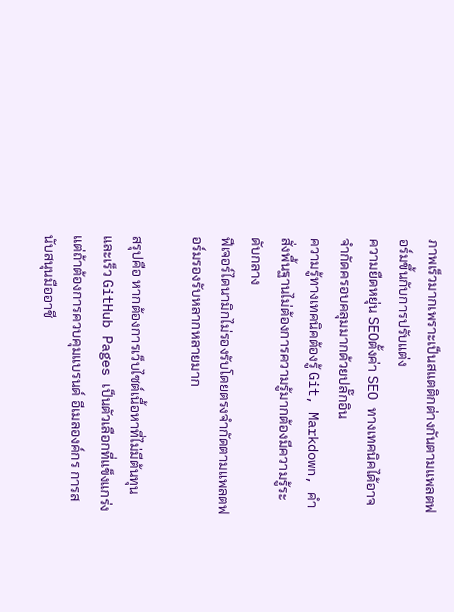ภาพเร็วมากเพราะเป็นสแตติกต่างกันตามแพลตฟอร์มขึ้นกับการปรับแต่ง
ความยืดหยุ่น SEOตั้งค่า SEO ทางเทคนิคได้อาจจำกัดครอบคลุมมากด้วยปลั๊กอิน
ความรู้ทางเทคนิคต้องรู้ Git, Markdown, คำสั่งพื้นฐานไม่ต้องการความรู้มากต้องมีความรู้ระดับกลาง
ฟีเจอร์ไดนามิกไม่รองรับโดยตรงจำกัดตามแพลตฟอร์มรองรับหลากหลายมาก

สรุปคือ หากต้องการเว็บไซต์เนื้อหาที่ไม่มีต้นทุนและเร็ว GitHub Pages เป็นตัวเลือกที่แข็งแกร่ง แต่ถ้าต้องการควบคุมแบรนด์ อีเมลองค์กร การสนับสนุนมืออาชี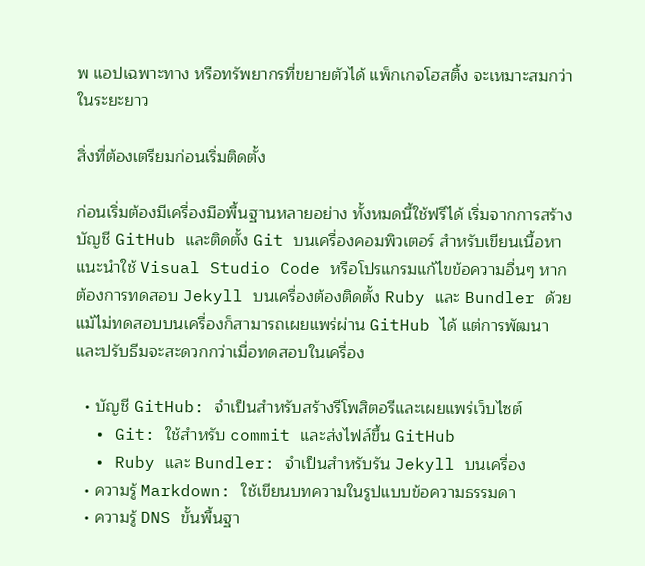พ แอปเฉพาะทาง หรือทรัพยากรที่ขยายตัวได้ แพ็กเกจโฮสติ้ง จะเหมาะสมกว่าในระยะยาว

สิ่งที่ต้องเตรียมก่อนเริ่มติดตั้ง

ก่อนเริ่มต้องมีเครื่องมือพื้นฐานหลายอย่าง ทั้งหมดนี้ใช้ฟรีได้ เริ่มจากการสร้างบัญชี GitHub และติดตั้ง Git บนเครื่องคอมพิวเตอร์ สำหรับเขียนเนื้อหาแนะนำใช้ Visual Studio Code หรือโปรแกรมแก้ไขข้อความอื่นๆ หากต้องการทดสอบ Jekyll บนเครื่องต้องติดตั้ง Ruby และ Bundler ด้วย แม้ไม่ทดสอบบนเครื่องก็สามารถเผยแพร่ผ่าน GitHub ได้ แต่การพัฒนาและปรับธีมจะสะดวกกว่าเมื่อทดสอบในเครื่อง

  • บัญชี GitHub: จำเป็นสำหรับสร้างรีโพสิตอรีและเผยแพร่เว็บไซต์
  • Git: ใช้สำหรับ commit และส่งไฟล์ขึ้น GitHub
  • Ruby และ Bundler: จำเป็นสำหรับรัน Jekyll บนเครื่อง
  • ความรู้ Markdown: ใช้เขียนบทความในรูปแบบข้อความธรรมดา
  • ความรู้ DNS ขั้นพื้นฐา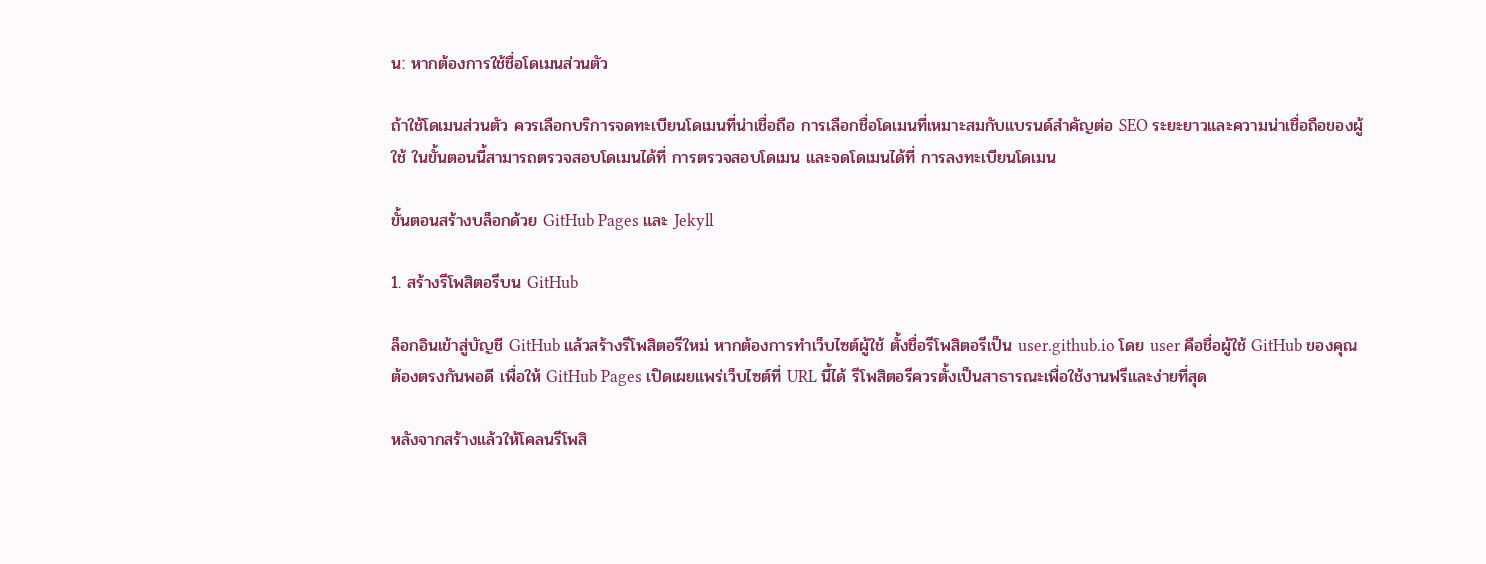น: หากต้องการใช้ชื่อโดเมนส่วนตัว

ถ้าใช้โดเมนส่วนตัว ควรเลือกบริการจดทะเบียนโดเมนที่น่าเชื่อถือ การเลือกชื่อโดเมนที่เหมาะสมกับแบรนด์สำคัญต่อ SEO ระยะยาวและความน่าเชื่อถือของผู้ใช้ ในขั้นตอนนี้สามารถตรวจสอบโดเมนได้ที่ การตรวจสอบโดเมน และจดโดเมนได้ที่ การลงทะเบียนโดเมน

ขั้นตอนสร้างบล็อกด้วย GitHub Pages และ Jekyll

1. สร้างรีโพสิตอรีบน GitHub

ล็อกอินเข้าสู่บัญชี GitHub แล้วสร้างรีโพสิตอรีใหม่ หากต้องการทำเว็บไซต์ผู้ใช้ ตั้งชื่อรีโพสิตอรีเป็น user.github.io โดย user คือชื่อผู้ใช้ GitHub ของคุณ ต้องตรงกันพอดี เพื่อให้ GitHub Pages เปิดเผยแพร่เว็บไซต์ที่ URL นี้ได้ รีโพสิตอรีควรตั้งเป็นสาธารณะเพื่อใช้งานฟรีและง่ายที่สุด

หลังจากสร้างแล้วให้โคลนรีโพสิ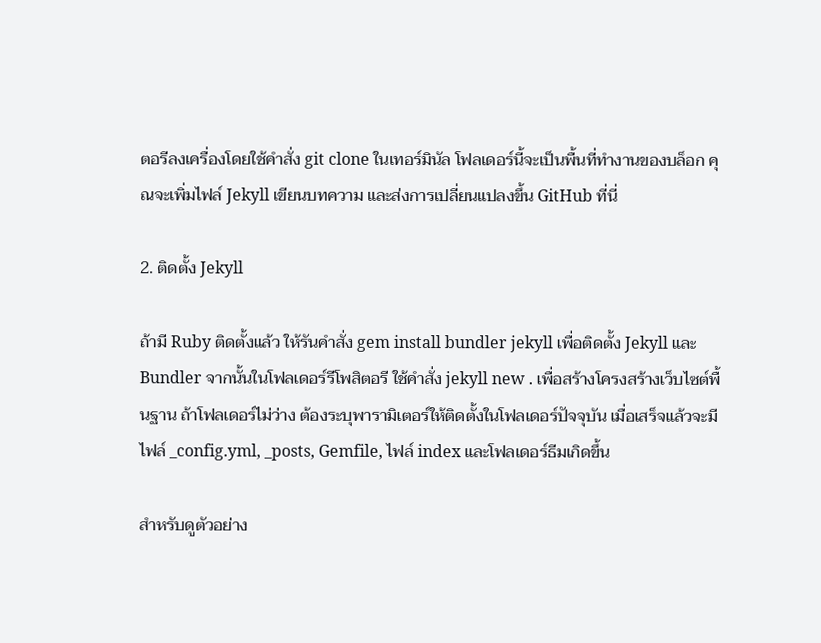ตอรีลงเครื่องโดยใช้คำสั่ง git clone ในเทอร์มินัล โฟลเดอร์นี้จะเป็นพื้นที่ทำงานของบล็อก คุณจะเพิ่มไฟล์ Jekyll เขียนบทความ และส่งการเปลี่ยนแปลงขึ้น GitHub ที่นี่

2. ติดตั้ง Jekyll

ถ้ามี Ruby ติดตั้งแล้ว ให้รันคำสั่ง gem install bundler jekyll เพื่อติดตั้ง Jekyll และ Bundler จากนั้นในโฟลเดอร์รีโพสิตอรี ใช้คำสั่ง jekyll new . เพื่อสร้างโครงสร้างเว็บไซต์พื้นฐาน ถ้าโฟลเดอร์ไม่ว่าง ต้องระบุพารามิเตอร์ให้ติดตั้งในโฟลเดอร์ปัจจุบัน เมื่อเสร็จแล้วจะมีไฟล์ _config.yml, _posts, Gemfile, ไฟล์ index และโฟลเดอร์ธีมเกิดขึ้น

สำหรับดูตัวอย่าง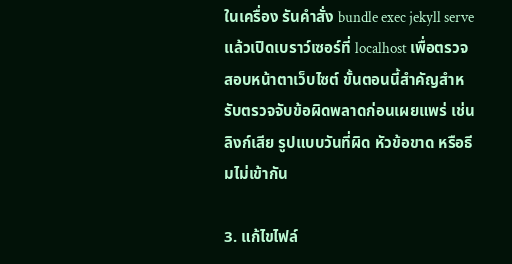ในเครื่อง รันคำสั่ง bundle exec jekyll serve แล้วเปิดเบราว์เซอร์ที่ localhost เพื่อตรวจสอบหน้าตาเว็บไซต์ ขั้นตอนนี้สำคัญสำหรับตรวจจับข้อผิดพลาดก่อนเผยแพร่ เช่น ลิงก์เสีย รูปแบบวันที่ผิด หัวข้อขาด หรือธีมไม่เข้ากัน

3. แก้ไขไฟล์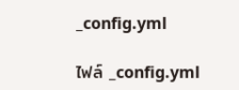_config.yml

ไฟล์ _config.yml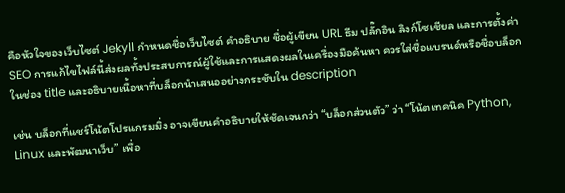คือหัวใจของเว็บไซต์ Jekyll กำหนดชื่อเว็บไซต์ คำอธิบาย ชื่อผู้เขียน URL ธีม ปลั๊กอิน ลิงก์โซเชียล และการตั้งค่า SEO การแก้ไขไฟล์นี้ส่งผลทั้งประสบการณ์ผู้ใช้และการแสดงผลในเครื่องมือค้นหา ควรใส่ชื่อแบรนด์หรือชื่อบล็อกในช่อง title และอธิบายเนื้อหาที่บล็อกนำเสนออย่างกระชับใน description

เช่น บล็อกที่แชร์โน้ตโปรแกรมมิ่ง อาจเขียนคำอธิบายให้ชัดเจนกว่า “บล็อกส่วนตัว” ว่า “โน้ตเทคนิค Python, Linux และพัฒนาเว็บ” เพื่อ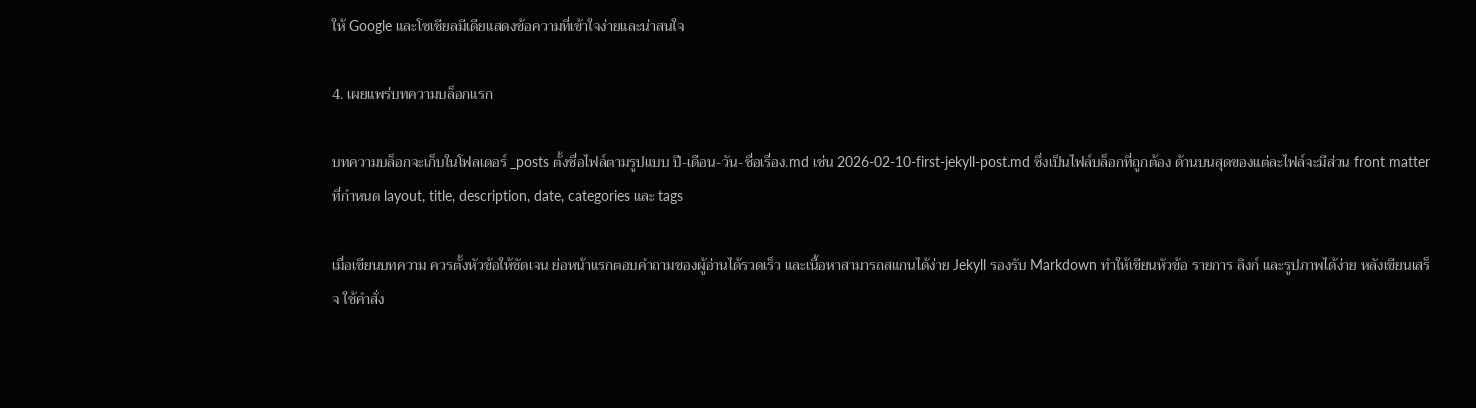ให้ Google และโซเชียลมีเดียแสดงข้อความที่เข้าใจง่ายและน่าสนใจ

4. เผยแพร่บทความบล็อกแรก

บทความบล็อกจะเก็บในโฟลเดอร์ _posts ตั้งชื่อไฟล์ตามรูปแบบ ปี-เดือน-วัน-ชื่อเรื่อง.md เช่น 2026-02-10-first-jekyll-post.md ซึ่งเป็นไฟล์บล็อกที่ถูกต้อง ด้านบนสุดของแต่ละไฟล์จะมีส่วน front matter ที่กำหนด layout, title, description, date, categories และ tags

เมื่อเขียนบทความ ควรตั้งหัวข้อให้ชัดเจน ย่อหน้าแรกตอบคำถามของผู้อ่านได้รวดเร็ว และเนื้อหาสามารถสแกนได้ง่าย Jekyll รองรับ Markdown ทำให้เขียนหัวข้อ รายการ ลิงก์ และรูปภาพได้ง่าย หลังเขียนเสร็จ ใช้คำสั่ง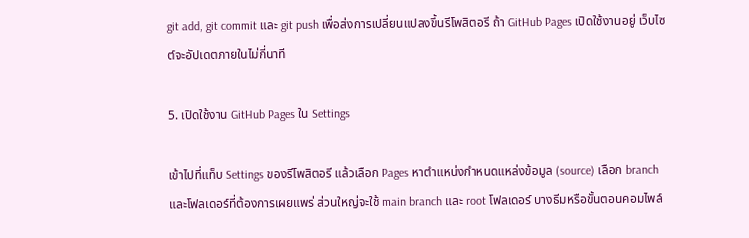git add, git commit และ git push เพื่อส่งการเปลี่ยนแปลงขึ้นรีโพสิตอรี ถ้า GitHub Pages เปิดใช้งานอยู่ เว็บไซต์จะอัปเดตภายในไม่กี่นาที

5. เปิดใช้งาน GitHub Pages ใน Settings

เข้าไปที่แท็บ Settings ของรีโพสิตอรี แล้วเลือก Pages หาตำแหน่งกำหนดแหล่งข้อมูล (source) เลือก branch และโฟลเดอร์ที่ต้องการเผยแพร่ ส่วนใหญ่จะใช้ main branch และ root โฟลเดอร์ บางธีมหรือขั้นตอนคอมไพล์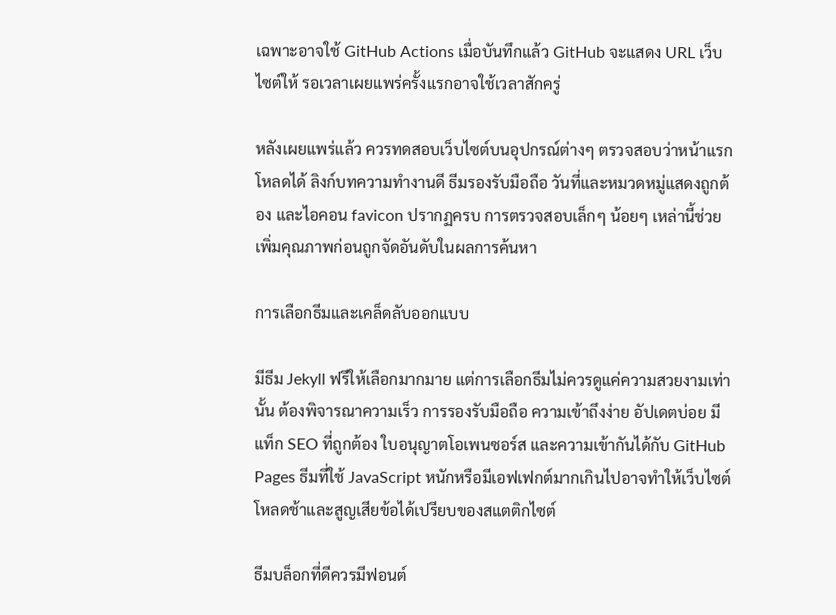เฉพาะอาจใช้ GitHub Actions เมื่อบันทึกแล้ว GitHub จะแสดง URL เว็บไซต์ให้ รอเวลาเผยแพร่ครั้งแรกอาจใช้เวลาสักครู่

หลังเผยแพร่แล้ว ควรทดสอบเว็บไซต์บนอุปกรณ์ต่างๆ ตรวจสอบว่าหน้าแรกโหลดได้ ลิงก์บทความทำงานดี ธีมรองรับมือถือ วันที่และหมวดหมู่แสดงถูกต้อง และไอคอน favicon ปรากฏครบ การตรวจสอบเล็กๆ น้อยๆ เหล่านี้ช่วยเพิ่มคุณภาพก่อนถูกจัดอันดับในผลการค้นหา

การเลือกธีมและเคล็ดลับออกแบบ

มีธีม Jekyll ฟรีให้เลือกมากมาย แต่การเลือกธีมไม่ควรดูแค่ความสวยงามเท่านั้น ต้องพิจารณาความเร็ว การรองรับมือถือ ความเข้าถึงง่าย อัปเดตบ่อย มีแท็ก SEO ที่ถูกต้อง ใบอนุญาตโอเพนซอร์ส และความเข้ากันได้กับ GitHub Pages ธีมที่ใช้ JavaScript หนักหรือมีเอฟเฟกต์มากเกินไปอาจทำให้เว็บไซต์โหลดช้าและสูญเสียข้อได้เปรียบของสแตติกไซต์

ธีมบล็อกที่ดีควรมีฟอนต์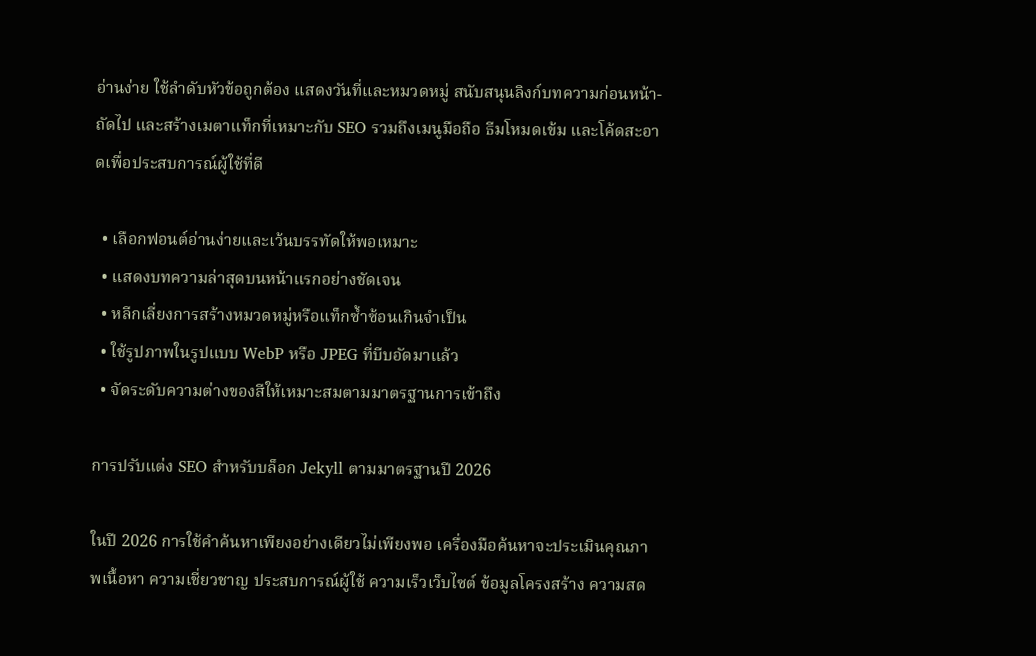อ่านง่าย ใช้ลำดับหัวข้อถูกต้อง แสดงวันที่และหมวดหมู่ สนับสนุนลิงก์บทความก่อนหน้า-ถัดไป และสร้างเมตาแท็กที่เหมาะกับ SEO รวมถึงเมนูมือถือ ธีมโหมดเข้ม และโค้ดสะอาดเพื่อประสบการณ์ผู้ใช้ที่ดี

  • เลือกฟอนต์อ่านง่ายและเว้นบรรทัดให้พอเหมาะ
  • แสดงบทความล่าสุดบนหน้าแรกอย่างชัดเจน
  • หลีกเลี่ยงการสร้างหมวดหมู่หรือแท็กซ้ำซ้อนเกินจำเป็น
  • ใช้รูปภาพในรูปแบบ WebP หรือ JPEG ที่บีบอัดมาแล้ว
  • จัดระดับความต่างของสีให้เหมาะสมตามมาตรฐานการเข้าถึง

การปรับแต่ง SEO สำหรับบล็อก Jekyll ตามมาตรฐานปี 2026

ในปี 2026 การใช้คำค้นหาเพียงอย่างเดียวไม่เพียงพอ เครื่องมือค้นหาจะประเมินคุณภาพเนื้อหา ความเชี่ยวชาญ ประสบการณ์ผู้ใช้ ความเร็วเว็บไซต์ ข้อมูลโครงสร้าง ความสด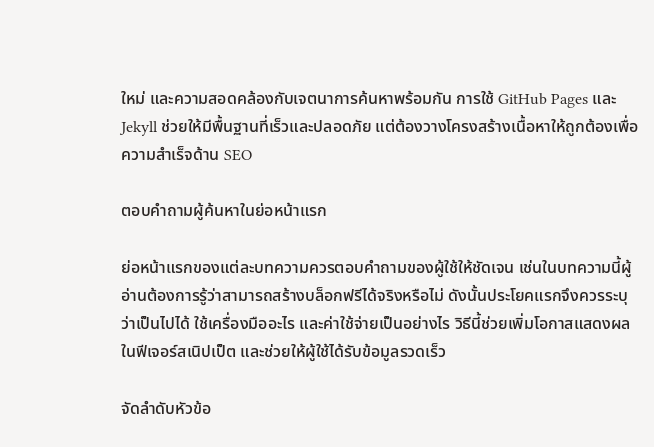ใหม่ และความสอดคล้องกับเจตนาการค้นหาพร้อมกัน การใช้ GitHub Pages และ Jekyll ช่วยให้มีพื้นฐานที่เร็วและปลอดภัย แต่ต้องวางโครงสร้างเนื้อหาให้ถูกต้องเพื่อความสำเร็จด้าน SEO

ตอบคำถามผู้ค้นหาในย่อหน้าแรก

ย่อหน้าแรกของแต่ละบทความควรตอบคำถามของผู้ใช้ให้ชัดเจน เช่นในบทความนี้ผู้อ่านต้องการรู้ว่าสามารถสร้างบล็อกฟรีได้จริงหรือไม่ ดังนั้นประโยคแรกจึงควรระบุว่าเป็นไปได้ ใช้เครื่องมืออะไร และค่าใช้จ่ายเป็นอย่างไร วิธีนี้ช่วยเพิ่มโอกาสแสดงผลในฟีเจอร์สเนิปเป็ต และช่วยให้ผู้ใช้ได้รับข้อมูลรวดเร็ว

จัดลำดับหัวข้อ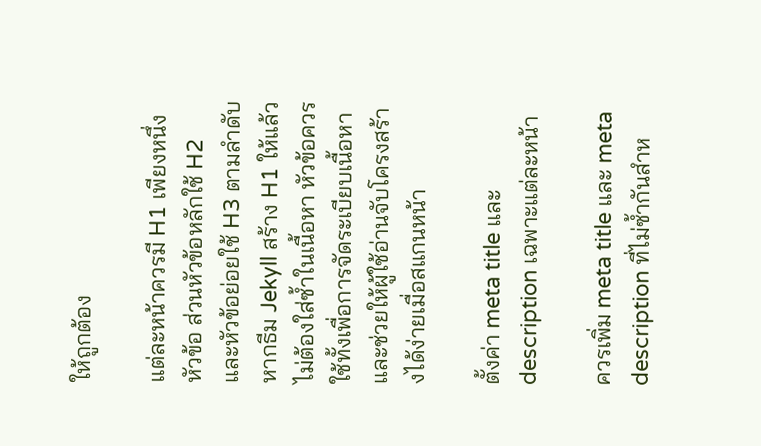ให้ถูกต้อง

แต่ละหน้าควรมี H1 เพียงหนึ่งหัวข้อ ส่วนหัวข้อหลักใช้ H2 และหัวข้อย่อยใช้ H3 ตามลำดับ หากธีม Jekyll สร้าง H1 ให้แล้วไม่ต้องใส่ซ้ำในเนื้อหา หัวข้อควรใช้ทั้งเพื่อการจัดระเบียบเนื้อหาและช่วยให้ผู้ใช้อ่านจับโครงสร้างได้ง่ายเมื่อสแกนหน้า

ตั้งค่า meta title และ description เฉพาะแต่ละหน้า

ควรเพิ่ม meta title และ meta description ที่ไม่ซ้ำกันสำห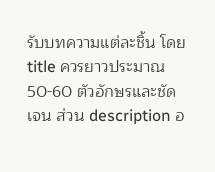รับบทความแต่ละชิ้น โดย title ควรยาวประมาณ 50-60 ตัวอักษรและชัดเจน ส่วน description อ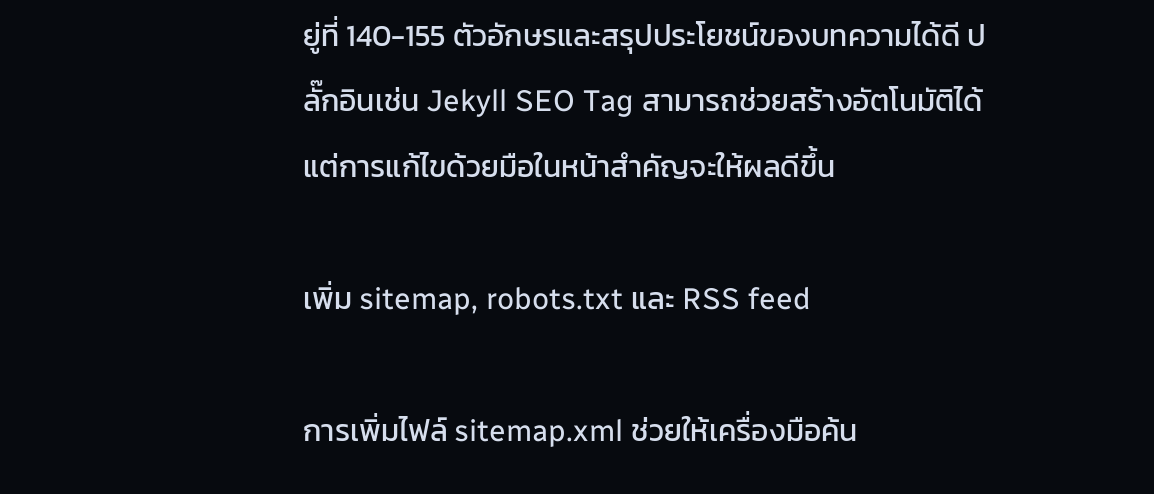ยู่ที่ 140-155 ตัวอักษรและสรุปประโยชน์ของบทความได้ดี ปลั๊กอินเช่น Jekyll SEO Tag สามารถช่วยสร้างอัตโนมัติได้ แต่การแก้ไขด้วยมือในหน้าสำคัญจะให้ผลดีขึ้น

เพิ่ม sitemap, robots.txt และ RSS feed

การเพิ่มไฟล์ sitemap.xml ช่วยให้เครื่องมือค้น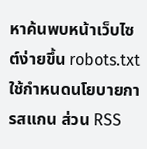หาค้นพบหน้าเว็บไซต์ง่ายขึ้น robots.txt ใช้กำหนดนโยบายการสแกน ส่วน RSS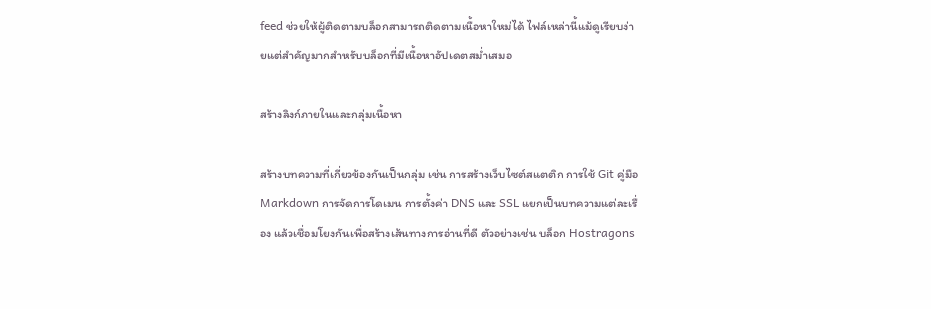feed ช่วยให้ผู้ติดตามบล็อกสามารถติดตามเนื้อหาใหม่ได้ ไฟล์เหล่านี้แม้ดูเรียบง่ายแต่สำคัญมากสำหรับบล็อกที่มีเนื้อหาอัปเดตสม่ำเสมอ

สร้างลิงก์ภายในและกลุ่มเนื้อหา

สร้างบทความที่เกี่ยวข้องกันเป็นกลุ่ม เช่น การสร้างเว็บไซต์สแตติก การใช้ Git คู่มือ Markdown การจัดการโดเมน การตั้งค่า DNS และ SSL แยกเป็นบทความแต่ละเรื่อง แล้วเชื่อมโยงกันเพื่อสร้างเส้นทางการอ่านที่ดี ตัวอย่างเช่น บล็อก Hostragons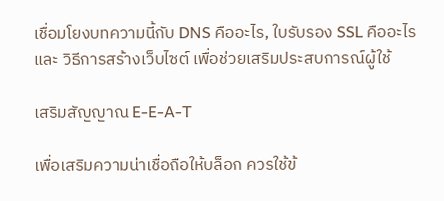เชื่อมโยงบทความนี้กับ DNS คืออะไร, ใบรับรอง SSL คืออะไร และ วิธีการสร้างเว็บไซต์ เพื่อช่วยเสริมประสบการณ์ผู้ใช้

เสริมสัญญาณ E-E-A-T

เพื่อเสริมความน่าเชื่อถือให้บล็อก ควรใช้ข้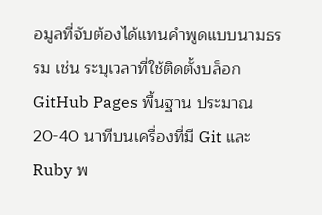อมูลที่จับต้องได้แทนคำพูดแบบนามธรรม เช่น ระบุเวลาที่ใช้ติดตั้งบล็อก GitHub Pages พื้นฐาน ประมาณ 20-40 นาทีบนเครื่องที่มี Git และ Ruby พ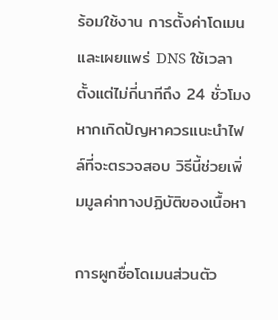ร้อมใช้งาน การตั้งค่าโดเมนและเผยแพร่ DNS ใช้เวลาตั้งแต่ไม่กี่นาทีถึง 24 ชั่วโมง หากเกิดปัญหาควรแนะนำไฟล์ที่จะตรวจสอบ วิธีนี้ช่วยเพิ่มมูลค่าทางปฏิบัติของเนื้อหา

การผูกชื่อโดเมนส่วนตัว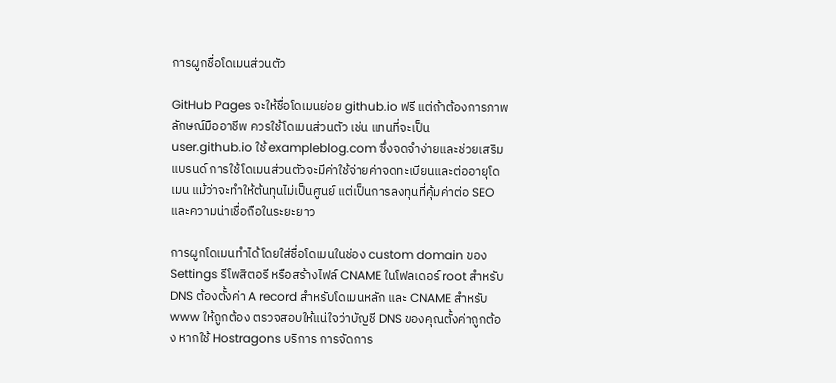การผูกชื่อโดเมนส่วนตัว

GitHub Pages จะให้ชื่อโดเมนย่อย github.io ฟรี แต่ถ้าต้องการภาพลักษณ์มืออาชีพ ควรใช้โดเมนส่วนตัว เช่น แทนที่จะเป็น user.github.io ใช้ exampleblog.com ซึ่งจดจำง่ายและช่วยเสริมแบรนด์ การใช้โดเมนส่วนตัวจะมีค่าใช้จ่ายค่าจดทะเบียนและต่ออายุโดเมน แม้ว่าจะทำให้ต้นทุนไม่เป็นศูนย์ แต่เป็นการลงทุนที่คุ้มค่าต่อ SEO และความน่าเชื่อถือในระยะยาว

การผูกโดเมนทำได้โดยใส่ชื่อโดเมนในช่อง custom domain ของ Settings รีโพสิตอรี หรือสร้างไฟล์ CNAME ในโฟลเดอร์ root สำหรับ DNS ต้องตั้งค่า A record สำหรับโดเมนหลัก และ CNAME สำหรับ www ให้ถูกต้อง ตรวจสอบให้แน่ใจว่าบัญชี DNS ของคุณตั้งค่าถูกต้อง หากใช้ Hostragons บริการ การจัดการ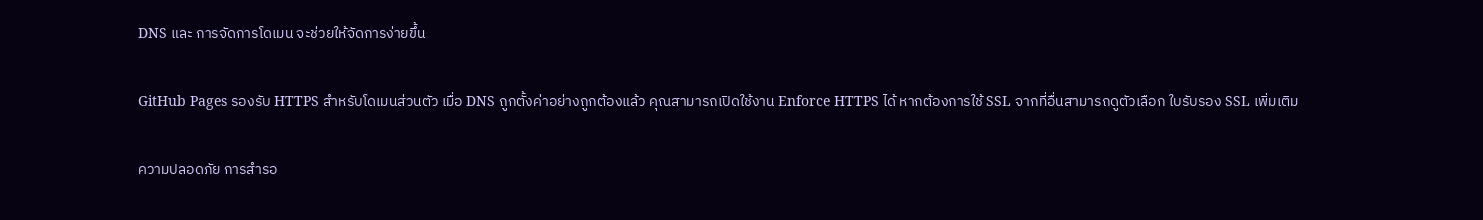DNS และ การจัดการโดเมน จะช่วยให้จัดการง่ายขึ้น

GitHub Pages รองรับ HTTPS สำหรับโดเมนส่วนตัว เมื่อ DNS ถูกตั้งค่าอย่างถูกต้องแล้ว คุณสามารถเปิดใช้งาน Enforce HTTPS ได้ หากต้องการใช้ SSL จากที่อื่นสามารถดูตัวเลือก ใบรับรอง SSL เพิ่มเติม

ความปลอดภัย การสำรอ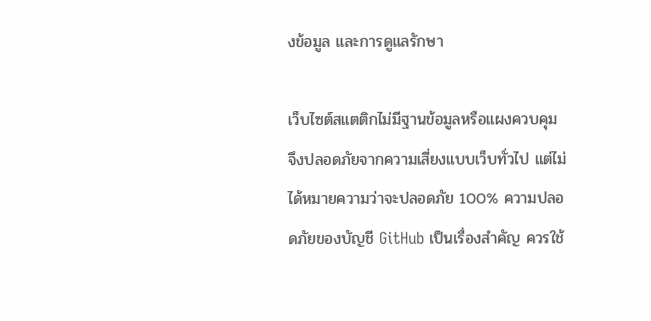งข้อมูล และการดูแลรักษา

เว็บไซต์สแตติกไม่มีฐานข้อมูลหรือแผงควบคุม จึงปลอดภัยจากความเสี่ยงแบบเว็บทั่วไป แต่ไม่ได้หมายความว่าจะปลอดภัย 100% ความปลอดภัยของบัญชี GitHub เป็นเรื่องสำคัญ ควรใช้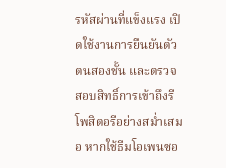รหัสผ่านที่แข็งแรง เปิดใช้งานการยืนยันตัวตนสองชั้น และตรวจสอบสิทธิ์การเข้าถึงรีโพสิตอรีอย่างสม่ำเสมอ หากใช้ธีมโอเพนซอ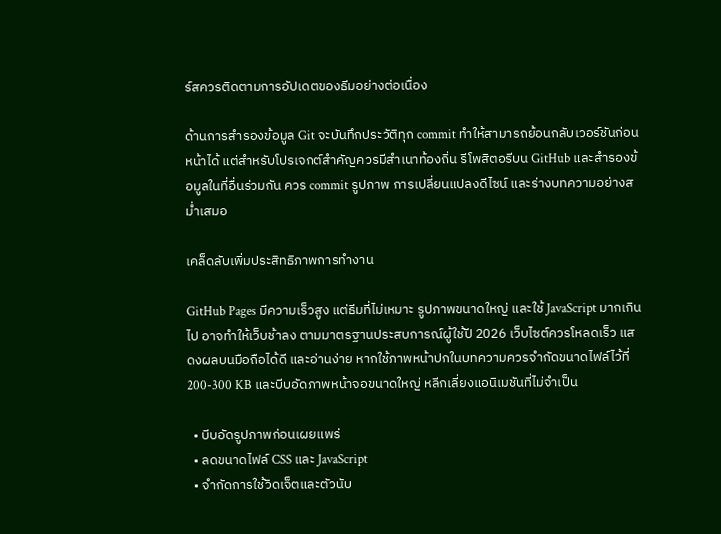ร์สควรติดตามการอัปเดตของธีมอย่างต่อเนื่อง

ด้านการสำรองข้อมูล Git จะบันทึกประวัติทุก commit ทำให้สามารถย้อนกลับเวอร์ชันก่อนหน้าได้ แต่สำหรับโปรเจกต์สำคัญควรมีสำเนาท้องถิ่น รีโพสิตอรีบน GitHub และสำรองข้อมูลในที่อื่นร่วมกัน ควร commit รูปภาพ การเปลี่ยนแปลงดีไซน์ และร่างบทความอย่างสม่ำเสมอ

เคล็ดลับเพิ่มประสิทธิภาพการทำงาน

GitHub Pages มีความเร็วสูง แต่ธีมที่ไม่เหมาะ รูปภาพขนาดใหญ่ และใช้ JavaScript มากเกินไป อาจทำให้เว็บช้าลง ตามมาตรฐานประสบการณ์ผู้ใช้ปี 2026 เว็บไซต์ควรโหลดเร็ว แสดงผลบนมือถือได้ดี และอ่านง่าย หากใช้ภาพหน้าปกในบทความควรจำกัดขนาดไฟล์ไว้ที่ 200-300 KB และบีบอัดภาพหน้าจอขนาดใหญ่ หลีกเลี่ยงแอนิเมชันที่ไม่จำเป็น

  • บีบอัดรูปภาพก่อนเผยแพร่
  • ลดขนาดไฟล์ CSS และ JavaScript
  • จำกัดการใช้วิดเจ็ตและตัวนับ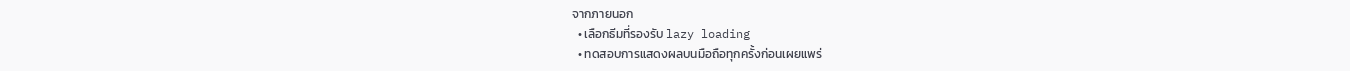จากภายนอก
  • เลือกธีมที่รองรับ lazy loading
  • ทดสอบการแสดงผลบนมือถือทุกครั้งก่อนเผยแพร่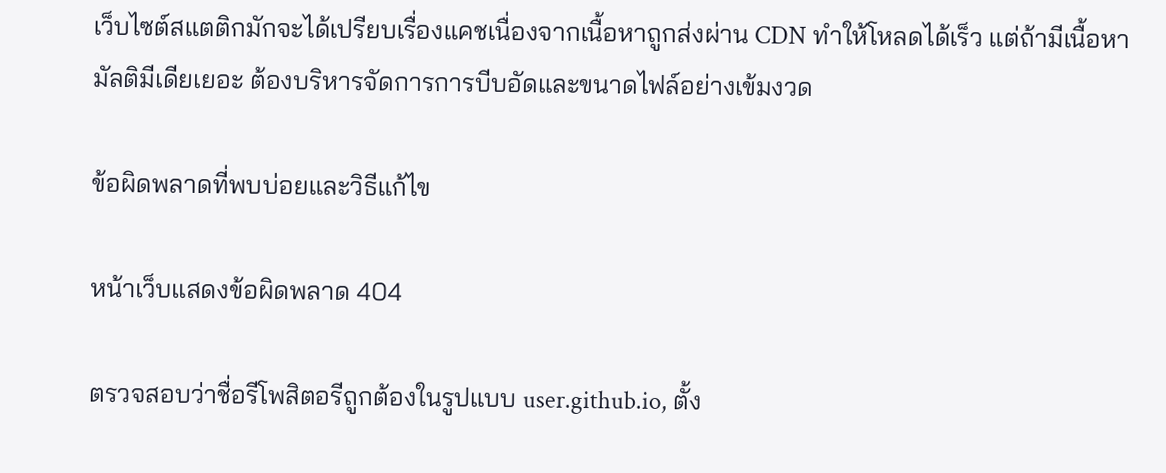เว็บไซต์สแตติกมักจะได้เปรียบเรื่องแคชเนื่องจากเนื้อหาถูกส่งผ่าน CDN ทำให้โหลดได้เร็ว แต่ถ้ามีเนื้อหามัลติมีเดียเยอะ ต้องบริหารจัดการการบีบอัดและขนาดไฟล์อย่างเข้มงวด

ข้อผิดพลาดที่พบบ่อยและวิธีแก้ไข

หน้าเว็บแสดงข้อผิดพลาด 404

ตรวจสอบว่าชื่อรีโพสิตอรีถูกต้องในรูปแบบ user.github.io, ตั้ง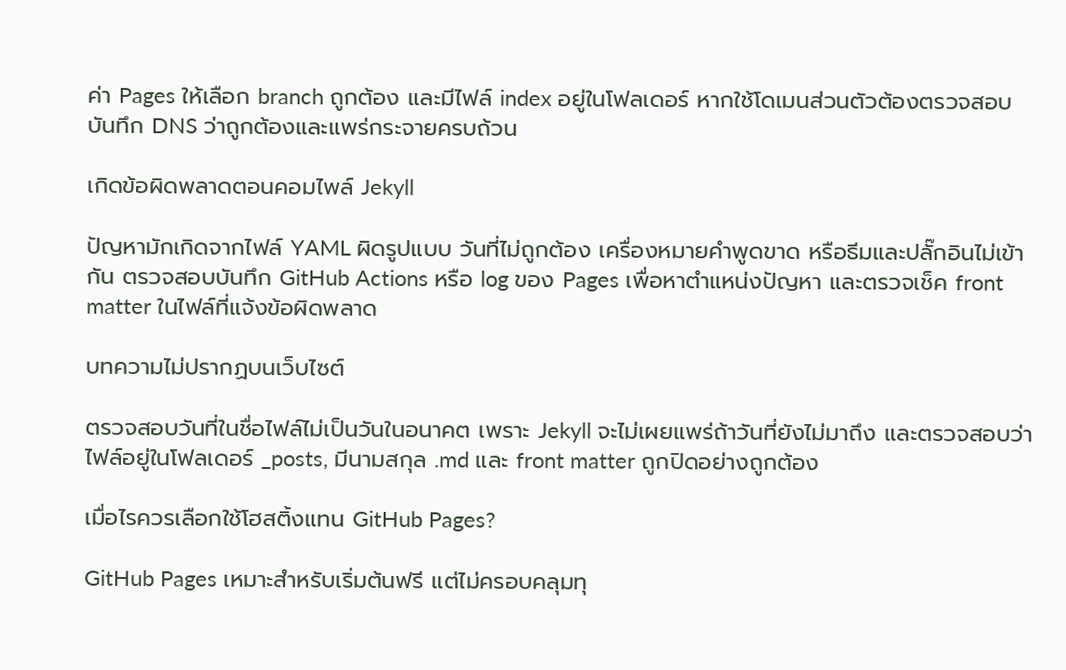ค่า Pages ให้เลือก branch ถูกต้อง และมีไฟล์ index อยู่ในโฟลเดอร์ หากใช้โดเมนส่วนตัวต้องตรวจสอบบันทึก DNS ว่าถูกต้องและแพร่กระจายครบถ้วน

เกิดข้อผิดพลาดตอนคอมไพล์ Jekyll

ปัญหามักเกิดจากไฟล์ YAML ผิดรูปแบบ วันที่ไม่ถูกต้อง เครื่องหมายคำพูดขาด หรือธีมและปลั๊กอินไม่เข้ากัน ตรวจสอบบันทึก GitHub Actions หรือ log ของ Pages เพื่อหาตำแหน่งปัญหา และตรวจเช็ค front matter ในไฟล์ที่แจ้งข้อผิดพลาด

บทความไม่ปรากฏบนเว็บไซต์

ตรวจสอบวันที่ในชื่อไฟล์ไม่เป็นวันในอนาคต เพราะ Jekyll จะไม่เผยแพร่ถ้าวันที่ยังไม่มาถึง และตรวจสอบว่าไฟล์อยู่ในโฟลเดอร์ _posts, มีนามสกุล .md และ front matter ถูกปิดอย่างถูกต้อง

เมื่อไรควรเลือกใช้โฮสติ้งแทน GitHub Pages?

GitHub Pages เหมาะสำหรับเริ่มต้นฟรี แต่ไม่ครอบคลุมทุ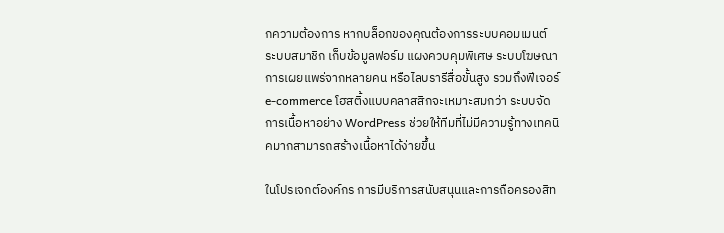กความต้องการ หากบล็อกของคุณต้องการระบบคอมเมนต์ ระบบสมาชิก เก็บข้อมูลฟอร์ม แผงควบคุมพิเศษ ระบบโฆษณา การเผยแพร่จากหลายคน หรือไลบรารีสื่อขั้นสูง รวมถึงฟีเจอร์ e-commerce โฮสติ้งแบบคลาสสิกจะเหมาะสมกว่า ระบบจัดการเนื้อหาอย่าง WordPress ช่วยให้ทีมที่ไม่มีความรู้ทางเทคนิคมากสามารถสร้างเนื้อหาได้ง่ายขึ้น

ในโปรเจกต์องค์กร การมีบริการสนับสนุนและการถือครองสิท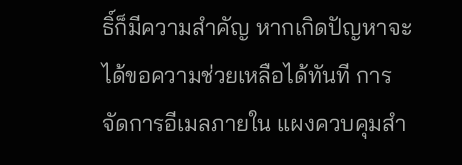ธิ์ก็มีความสำคัญ หากเกิดปัญหาจะได้ขอความช่วยเหลือได้ทันที การจัดการอีเมลภายใน แผงควบคุมสำ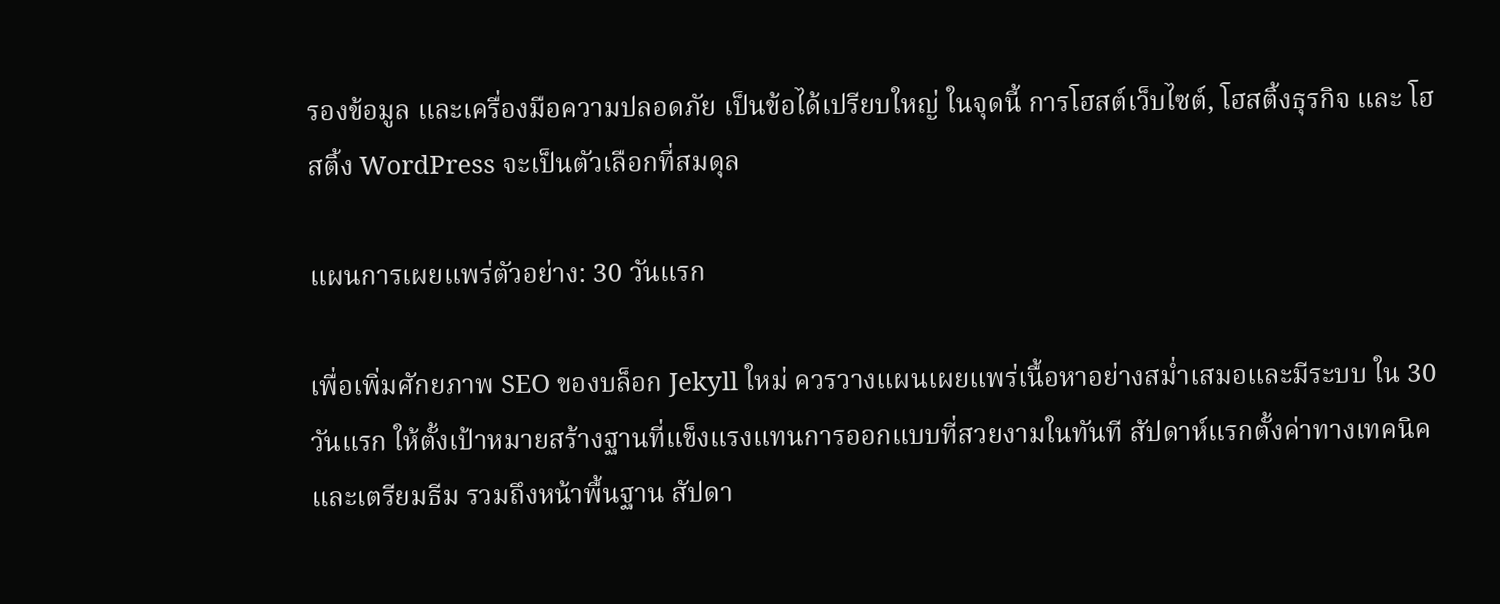รองข้อมูล และเครื่องมือความปลอดภัย เป็นข้อได้เปรียบใหญ่ ในจุดนี้ การโฮสต์เว็บไซต์, โฮสติ้งธุรกิจ และ โฮสติ้ง WordPress จะเป็นตัวเลือกที่สมดุล

แผนการเผยแพร่ตัวอย่าง: 30 วันแรก

เพื่อเพิ่มศักยภาพ SEO ของบล็อก Jekyll ใหม่ ควรวางแผนเผยแพร่เนื้อหาอย่างสม่ำเสมอและมีระบบ ใน 30 วันแรก ให้ตั้งเป้าหมายสร้างฐานที่แข็งแรงแทนการออกแบบที่สวยงามในทันที สัปดาห์แรกตั้งค่าทางเทคนิคและเตรียมธีม รวมถึงหน้าพื้นฐาน สัปดา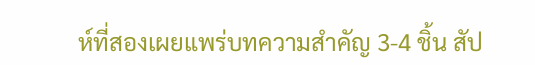ห์ที่สองเผยแพร่บทความสำคัญ 3-4 ชิ้น สัป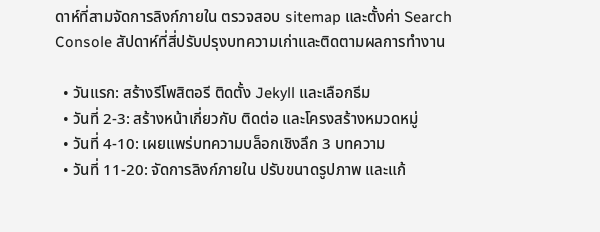ดาห์ที่สามจัดการลิงก์ภายใน ตรวจสอบ sitemap และตั้งค่า Search Console สัปดาห์ที่สี่ปรับปรุงบทความเก่าและติดตามผลการทำงาน

  • วันแรก: สร้างรีโพสิตอรี ติดตั้ง Jekyll และเลือกธีม
  • วันที่ 2-3: สร้างหน้าเกี่ยวกับ ติดต่อ และโครงสร้างหมวดหมู่
  • วันที่ 4-10: เผยแพร่บทความบล็อกเชิงลึก 3 บทความ
  • วันที่ 11-20: จัดการลิงก์ภายใน ปรับขนาดรูปภาพ และแก้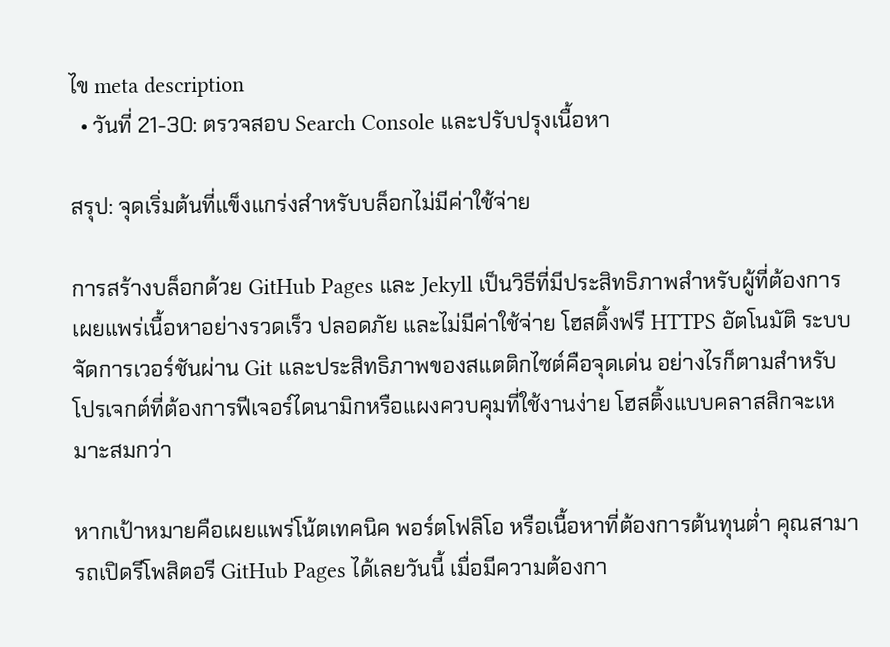ไข meta description
  • วันที่ 21-30: ตรวจสอบ Search Console และปรับปรุงเนื้อหา

สรุป: จุดเริ่มต้นที่แข็งแกร่งสำหรับบล็อกไม่มีค่าใช้จ่าย

การสร้างบล็อกด้วย GitHub Pages และ Jekyll เป็นวิธีที่มีประสิทธิภาพสำหรับผู้ที่ต้องการเผยแพร่เนื้อหาอย่างรวดเร็ว ปลอดภัย และไม่มีค่าใช้จ่าย โฮสติ้งฟรี HTTPS อัตโนมัติ ระบบจัดการเวอร์ชันผ่าน Git และประสิทธิภาพของสแตติกไซต์คือจุดเด่น อย่างไรก็ตามสำหรับโปรเจกต์ที่ต้องการฟีเจอร์ไดนามิกหรือแผงควบคุมที่ใช้งานง่าย โฮสติ้งแบบคลาสสิกจะเหมาะสมกว่า

หากเป้าหมายคือเผยแพร่โน้ตเทคนิค พอร์ตโฟลิโอ หรือเนื้อหาที่ต้องการต้นทุนต่ำ คุณสามารถเปิดรีโพสิตอรี GitHub Pages ได้เลยวันนี้ เมื่อมีความต้องกา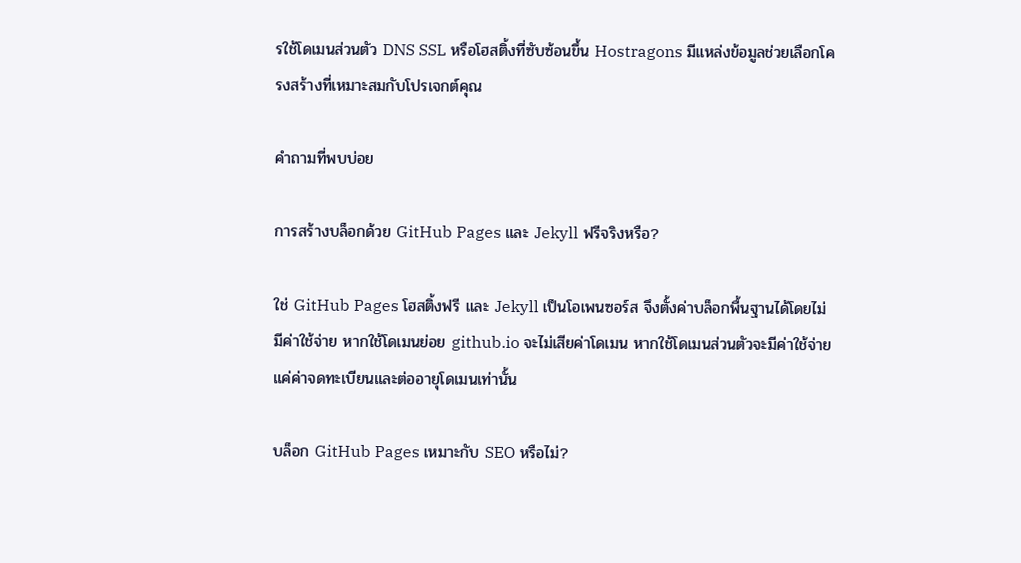รใช้โดเมนส่วนตัว DNS SSL หรือโฮสติ้งที่ซับซ้อนขึ้น Hostragons มีแหล่งข้อมูลช่วยเลือกโครงสร้างที่เหมาะสมกับโปรเจกต์คุณ

คำถามที่พบบ่อย

การสร้างบล็อกด้วย GitHub Pages และ Jekyll ฟรีจริงหรือ?

ใช่ GitHub Pages โฮสติ้งฟรี และ Jekyll เป็นโอเพนซอร์ส จึงตั้งค่าบล็อกพื้นฐานได้โดยไม่มีค่าใช้จ่าย หากใช้โดเมนย่อย github.io จะไม่เสียค่าโดเมน หากใช้โดเมนส่วนตัวจะมีค่าใช้จ่ายแค่ค่าจดทะเบียนและต่ออายุโดเมนเท่านั้น

บล็อก GitHub Pages เหมาะกับ SEO หรือไม่?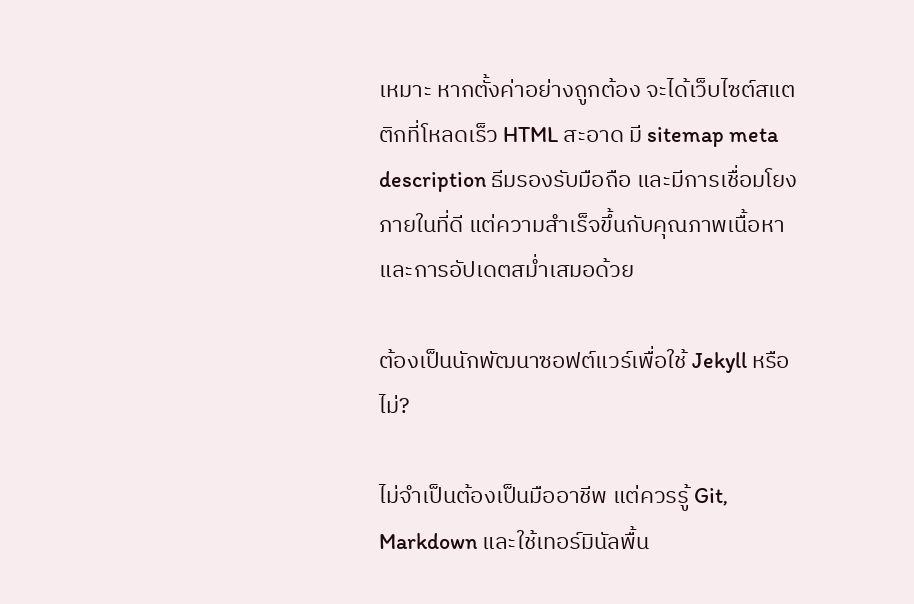เหมาะ หากตั้งค่าอย่างถูกต้อง จะได้เว็บไซต์สแตติกที่โหลดเร็ว HTML สะอาด มี sitemap meta description ธีมรองรับมือถือ และมีการเชื่อมโยงภายในที่ดี แต่ความสำเร็จขึ้นกับคุณภาพเนื้อหาและการอัปเดตสม่ำเสมอด้วย

ต้องเป็นนักพัฒนาซอฟต์แวร์เพื่อใช้ Jekyll หรือไม่?

ไม่จำเป็นต้องเป็นมืออาชีพ แต่ควรรู้ Git, Markdown และใช้เทอร์มินัลพื้น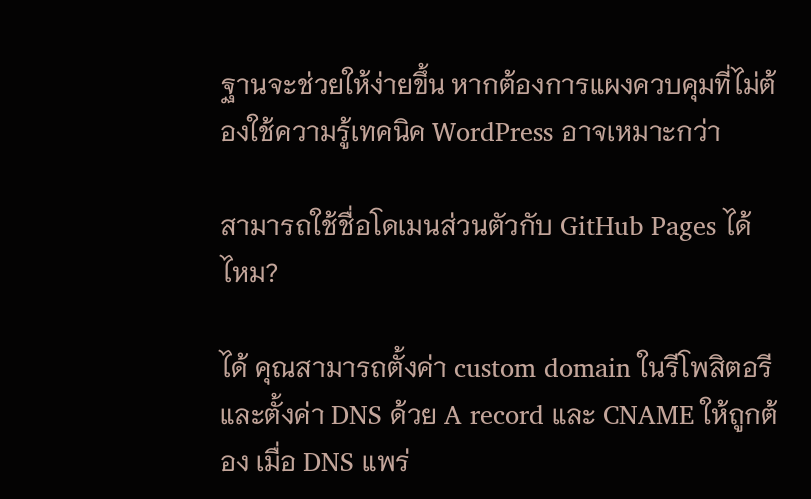ฐานจะช่วยให้ง่ายขึ้น หากต้องการแผงควบคุมที่ไม่ต้องใช้ความรู้เทคนิค WordPress อาจเหมาะกว่า

สามารถใช้ชื่อโดเมนส่วนตัวกับ GitHub Pages ได้ไหม?

ได้ คุณสามารถตั้งค่า custom domain ในรีโพสิตอรี และตั้งค่า DNS ด้วย A record และ CNAME ให้ถูกต้อง เมื่อ DNS แพร่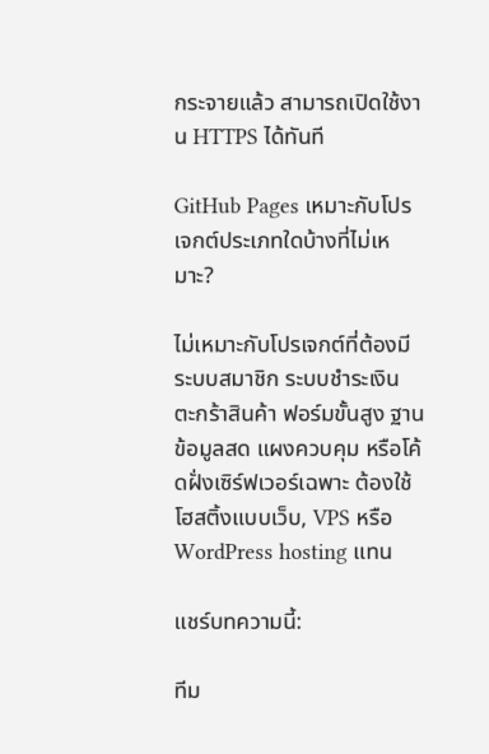กระจายแล้ว สามารถเปิดใช้งาน HTTPS ได้ทันที

GitHub Pages เหมาะกับโปรเจกต์ประเภทใดบ้างที่ไม่เหมาะ?

ไม่เหมาะกับโปรเจกต์ที่ต้องมีระบบสมาชิก ระบบชำระเงิน ตะกร้าสินค้า ฟอร์มขั้นสูง ฐานข้อมูลสด แผงควบคุม หรือโค้ดฝั่งเซิร์ฟเวอร์เฉพาะ ต้องใช้โฮสติ้งแบบเว็บ, VPS หรือ WordPress hosting แทน

แชร์บทความนี้:

ทีม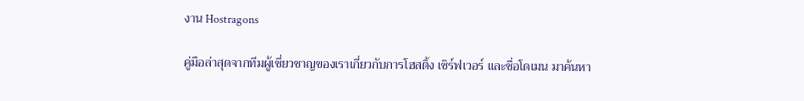งาน Hostragons

คู่มือล่าสุดจากทีมผู้เชี่ยวชาญของเราเกี่ยวกับการโฮสติ้ง เซิร์ฟเวอร์ และชื่อโดเมน มาค้นหา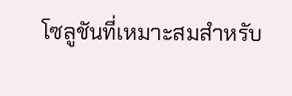โซลูชันที่เหมาะสมสำหรับ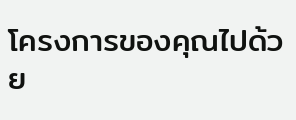โครงการของคุณไปด้วย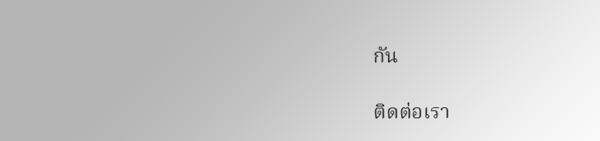กัน

ติดต่อเรา